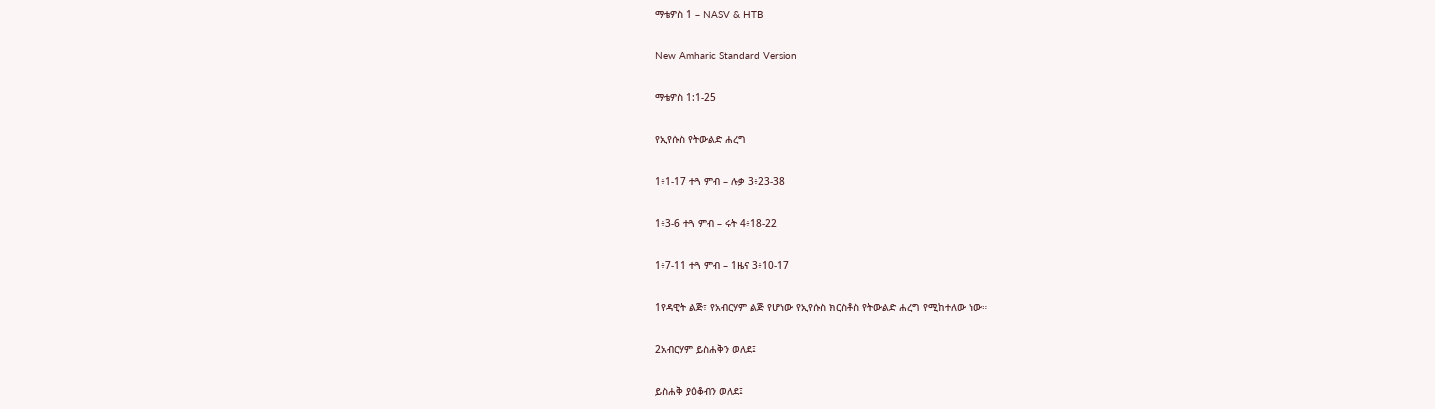ማቴዎስ 1 – NASV & HTB

New Amharic Standard Version

ማቴዎስ 1:1-25

የኢየሱስ የትውልድ ሐረግ

1፥1-17 ተጓ ምብ – ሉቃ 3፥23-38

1፥3-6 ተጓ ምብ – ሩት 4፥18-22

1፥7-11 ተጓ ምብ – 1ዜና 3፥10-17

1የዳዊት ልጅ፣ የአብርሃም ልጅ የሆነው የኢየሱስ ክርስቶስ የትውልድ ሐረግ የሚከተለው ነው።

2አብርሃም ይስሐቅን ወለደ፤

ይስሐቅ ያዕቆብን ወለደ፤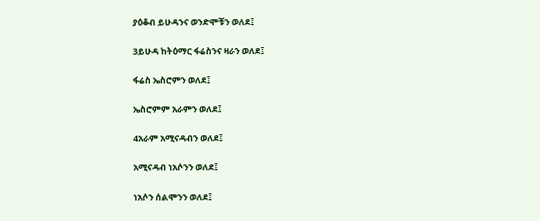ያዕቆብ ይሁዳንና ወንድሞቹን ወለደ፤

3ይሁዳ ከትዕማር ፋሬስንና ዛራን ወለደ፤

ፋሬስ ኤስሮምን ወለደ፤

ኤስሮምም አራምን ወለደ፤

4አራም አሚናዳብን ወለደ፤

አሚናዳብ ነአሶንን ወለደ፤

ነአሶን ሰልሞንን ወለደ፤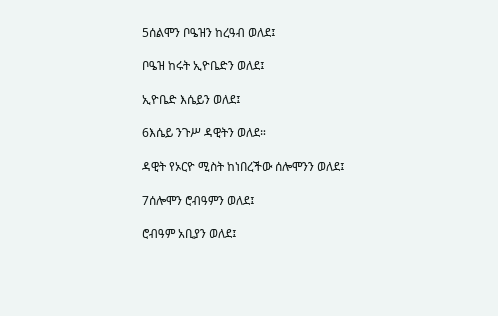5ሰልሞን ቦዔዝን ከረዓብ ወለደ፤

ቦዔዝ ከሩት ኢዮቤድን ወለደ፤

ኢዮቤድ እሴይን ወለደ፤

6እሴይ ንጉሥ ዳዊትን ወለደ።

ዳዊት የኦርዮ ሚስት ከነበረችው ሰሎሞንን ወለደ፤

7ሰሎሞን ሮብዓምን ወለደ፤

ሮብዓም አቢያን ወለደ፤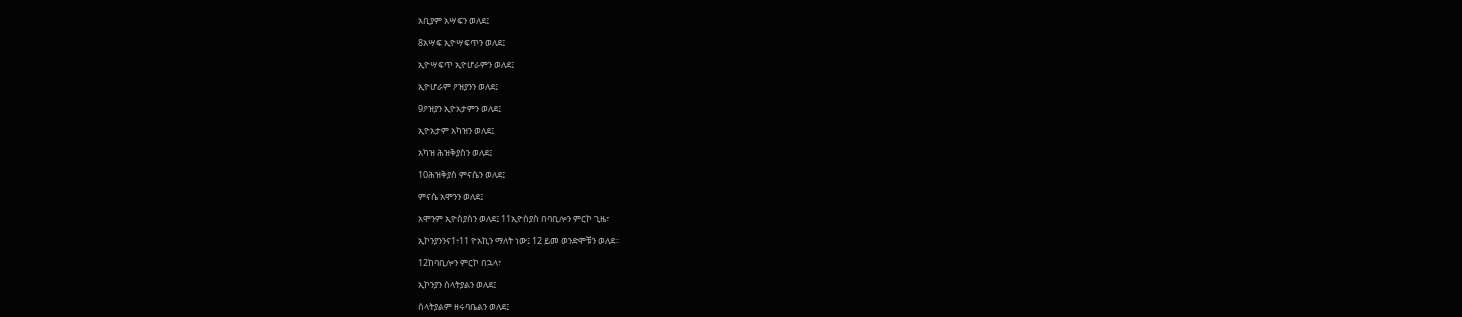አቢያም አሣፍን ወለደ፤

8አሣፍ ኢዮሣፍጥን ወለደ፤

ኢዮሣፍጥ ኢዮሆራምን ወለደ፤

ኢዮሆራም ዖዝያንን ወለደ፤

9ዖዝያን ኢዮአታምን ወለደ፤

ኢዮአታም አካዝን ወለደ፤

አካዝ ሕዝቅያስን ወለደ፤

10ሕዝቅያስ ምናሴን ወለደ፤

ምናሴ አሞንን ወለደ፤

አሞንም ኢዮስያስን ወለደ፤ 11ኢዮስያስ በባቢሎን ምርኮ ጊዜ፣

ኢኮንያንንና1፥11 ዮአኪን ማለት ነው፤ 12 ይመ ወንድሞቹን ወለደ።

12ከባቢሎን ምርኮ በኋላ፣

ኢኮንያን ሰላትያልን ወለደ፤

ሰላትያልም ዘሩባቤልን ወለደ፤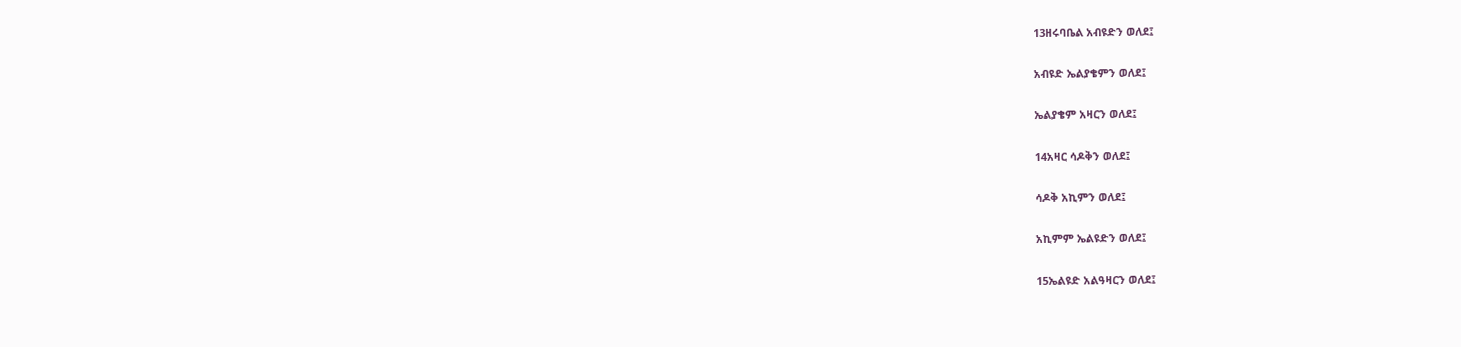13ዘሩባቤል አብዩድን ወለደ፤

አብዩድ ኤልያቄምን ወለደ፤

ኤልያቄም አዛርን ወለደ፤

14አዛር ሳዶቅን ወለደ፤

ሳዶቅ አኪምን ወለደ፤

አኪምም ኤልዩድን ወለደ፤

15ኤልዩድ አልዓዛርን ወለደ፤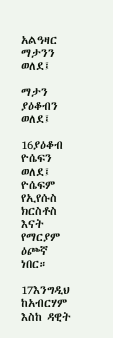አልዓዛር ማታንን ወለደ፤

ማታን ያዕቆብን ወለደ፤

16ያዕቆብ ዮሴፍን ወለደ፤ ዮሴፍም የኢየሱስ ክርስቶስ እናት የማርያም ዕጮኛ ነበር።

17እንግዲህ ከአብርሃም እስከ ዳዊት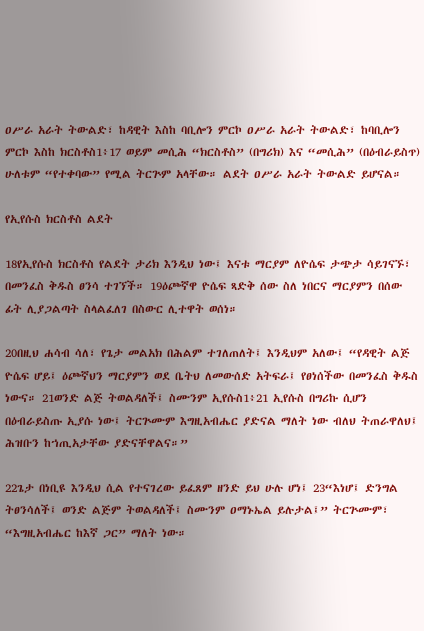ዐሥራ አራት ትውልድ፣ ከዳዊት እስከ ባቢሎን ምርኮ ዐሥራ አራት ትውልድ፣ ከባቢሎን ምርኮ እስከ ክርስቶስ1፥17 ወይም መሲሕ “ክርስቶስ” (በግሪክ) እና “መሲሕ” (በዕብራይስጥ) ሁለቱም “የተቀባው” የሚል ትርጕም አላቸው። ልደት ዐሥራ አራት ትውልድ ይሆናል።

የኢየሱስ ክርስቶስ ልደት

18የኢየሱስ ክርስቶስ የልደት ታሪክ እንዲህ ነው፤ እናቱ ማርያም ለዮሴፍ ታጭታ ሳይገናኙ፣ በመንፈስ ቅዱስ ፀንሳ ተገኘች። 19ዕጮኛዋ ዮሴፍ ጻድቅ ሰው ስለ ነበርና ማርያምን በሰው ፊት ሊያጋልጣት ስላልፈለገ በስውር ሊተዋት ወሰነ።

20በዚህ ሐሳብ ሳለ፣ የጌታ መልአክ በሕልም ተገለጠለት፤ እንዲህም አለው፤ “የዳዊት ልጅ ዮሴፍ ሆይ፤ ዕጮኛህን ማርያምን ወደ ቤትህ ለመውሰድ አትፍራ፤ የፀነሰችው በመንፈስ ቅዱስ ነውና። 21ወንድ ልጅ ትወልዳለች፤ ስሙንም ኢየሱስ1፥21 ኢየሱስ በግሪኩ ሲሆን በዕብራይስጡ ኢያሱ ነው፤ ትርጕሙም እግዚአብሔር ያድናል ማለት ነው ብለህ ትጠራዋለህ፤ ሕዝቡን ከኀጢአታቸው ያድናቸዋልና።”

22ጌታ በነቢዩ እንዲህ ሲል የተናገረው ይፈጸም ዘንድ ይህ ሁሉ ሆነ፤ 23“እነሆ፤ ድንግል ትፀንሳለች፤ ወንድ ልጅም ትወልዳለች፤ ስሙንም ዐማኑኤል ይሉታል፤” ትርጕሙም፣ “እግዚአብሔር ከእኛ ጋር” ማለት ነው።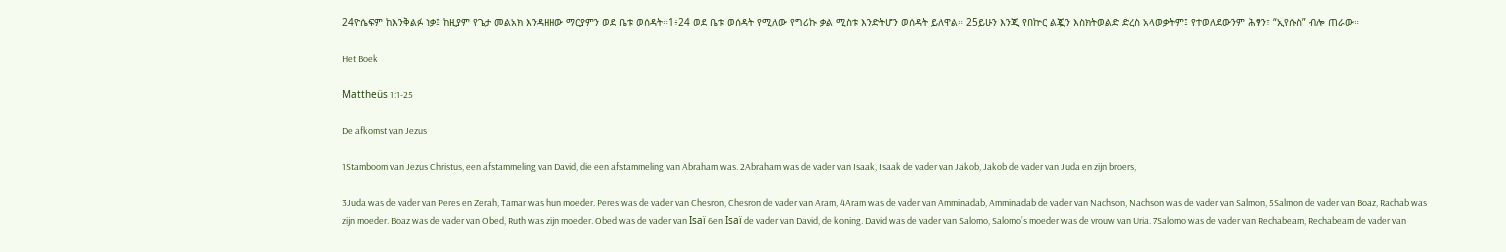24ዮሴፍም ከእንቅልፉ ነቃ፤ ከዚያም የጌታ መልአክ እንዳዘዘው ማርያምን ወደ ቤቱ ወሰዳት።1፥24 ወደ ቤቱ ወሰዳት የሚለው የግሪኩ ቃል ሚስቱ እንድትሆን ወሰዳት ይለዋል። 25ይሁን እንጂ የበኵር ልጇን እስክትወልድ ድረስ አላወቃትም፤ የተወለደውንም ሕፃን፣ “ኢየሱስ” ብሎ ጠራው።

Het Boek

Mattheüs 1:1-25

De afkomst van Jezus

1Stamboom van Jezus Christus, een afstammeling van David, die een afstammeling van Abraham was. 2Abraham was de vader van Isaak, Isaak de vader van Jakob, Jakob de vader van Juda en zijn broers,

3Juda was de vader van Peres en Zerah, Tamar was hun moeder. Peres was de vader van Chesron, Chesron de vader van Aram, 4Aram was de vader van Amminadab, Amminadab de vader van Nachson, Nachson was de vader van Salmon, 5Salmon de vader van Boaz, Rachab was zijn moeder. Boaz was de vader van Obed, Ruth was zijn moeder. Obed was de vader van Isaï 6en Isaï de vader van David, de koning. David was de vader van Salomo, Salomoʼs moeder was de vrouw van Uria. 7Salomo was de vader van Rechabeam, Rechabeam de vader van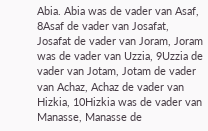Abia. Abia was de vader van Asaf, 8Asaf de vader van Josafat, Josafat de vader van Joram, Joram was de vader van Uzzia, 9Uzzia de vader van Jotam, Jotam de vader van Achaz, Achaz de vader van Hizkia, 10Hizkia was de vader van Manasse, Manasse de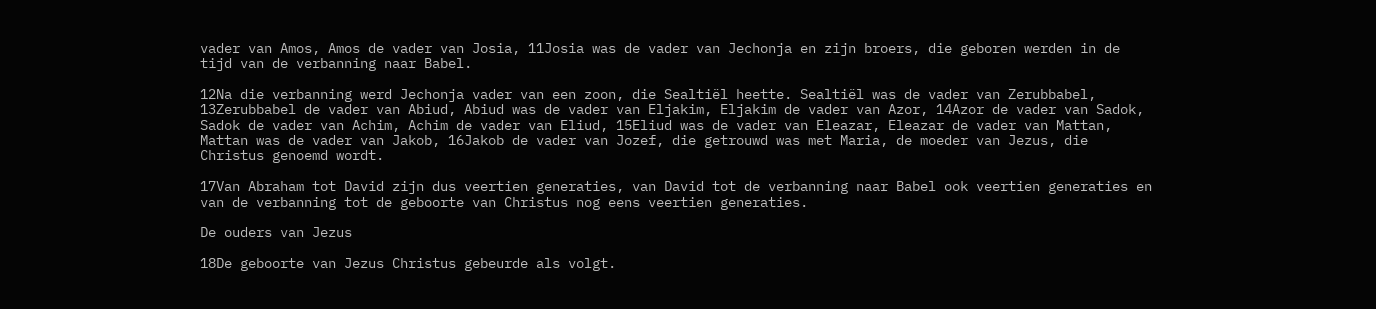vader van Amos, Amos de vader van Josia, 11Josia was de vader van Jechonja en zijn broers, die geboren werden in de tijd van de verbanning naar Babel.

12Na die verbanning werd Jechonja vader van een zoon, die Sealtiël heette. Sealtiël was de vader van Zerubbabel, 13Zerubbabel de vader van Abiud, Abiud was de vader van Eljakim, Eljakim de vader van Azor, 14Azor de vader van Sadok, Sadok de vader van Achim, Achim de vader van Eliud, 15Eliud was de vader van Eleazar, Eleazar de vader van Mattan, Mattan was de vader van Jakob, 16Jakob de vader van Jozef, die getrouwd was met Maria, de moeder van Jezus, die Christus genoemd wordt.

17Van Abraham tot David zijn dus veertien generaties, van David tot de verbanning naar Babel ook veertien generaties en van de verbanning tot de geboorte van Christus nog eens veertien generaties.

De ouders van Jezus

18De geboorte van Jezus Christus gebeurde als volgt.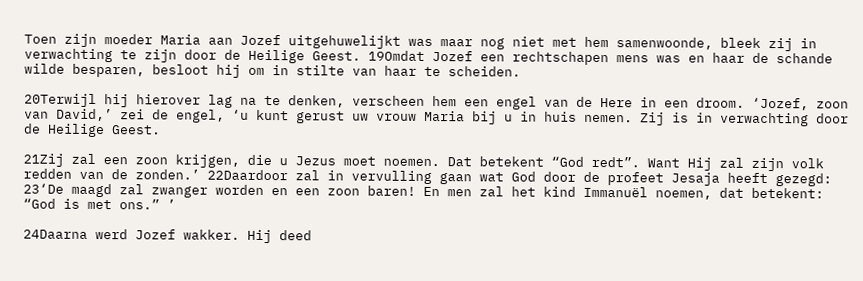Toen zijn moeder Maria aan Jozef uitgehuwelijkt was maar nog niet met hem samenwoonde, bleek zij in verwachting te zijn door de Heilige Geest. 19Omdat Jozef een rechtschapen mens was en haar de schande wilde besparen, besloot hij om in stilte van haar te scheiden.

20Terwijl hij hierover lag na te denken, verscheen hem een engel van de Here in een droom. ‘Jozef, zoon van David,’ zei de engel, ‘u kunt gerust uw vrouw Maria bij u in huis nemen. Zij is in verwachting door de Heilige Geest.

21Zij zal een zoon krijgen, die u Jezus moet noemen. Dat betekent “God redt”. Want Hij zal zijn volk redden van de zonden.’ 22Daardoor zal in vervulling gaan wat God door de profeet Jesaja heeft gezegd: 23‘De maagd zal zwanger worden en een zoon baren! En men zal het kind Immanuël noemen, dat betekent: “God is met ons.” ’

24Daarna werd Jozef wakker. Hij deed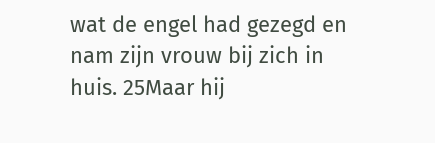wat de engel had gezegd en nam zijn vrouw bij zich in huis. 25Maar hij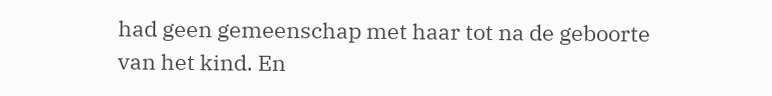had geen gemeenschap met haar tot na de geboorte van het kind. En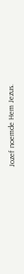Jozef noemde Hem Jezus.